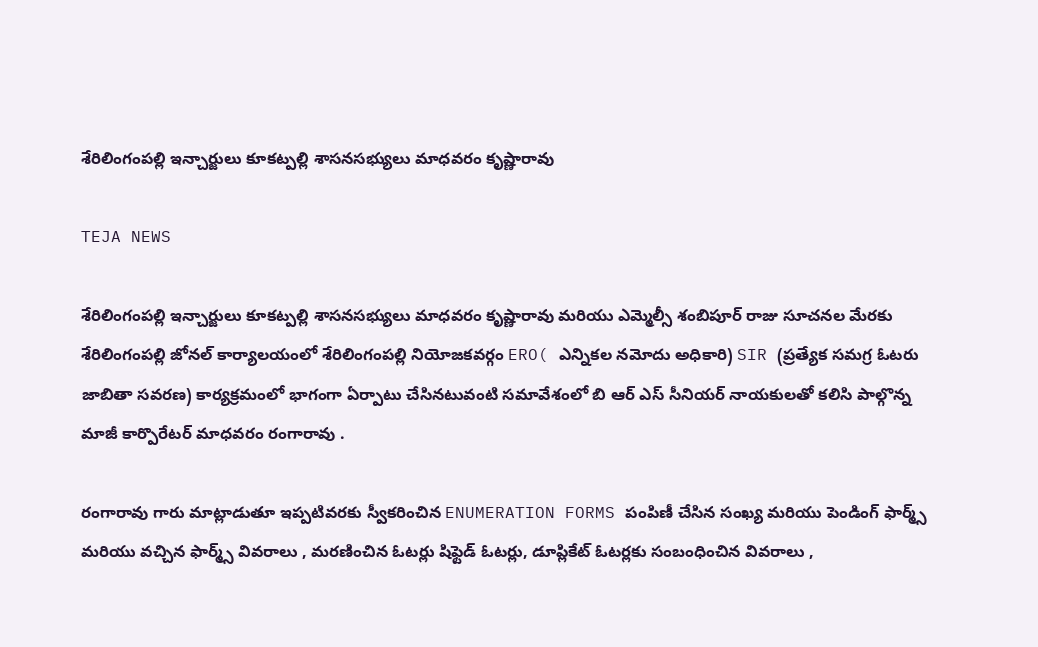శేరిలింగంపల్లి ఇన్చార్జులు కూకట్పల్లి శాసనసభ్యులు మాధవరం కృష్ణారావు

TEJA NEWS

శేరిలింగంపల్లి ఇన్చార్జులు కూకట్పల్లి శాసనసభ్యులు మాధవరం కృష్ణారావు మరియు ఎమ్మెల్సీ శంబిపూర్ రాజు సూచనల మేరకు శేరిలింగంపల్లి జోనల్ కార్యాలయంలో శేరిలింగంపల్లి నియోజకవర్గం ERO( ఎన్నికల నమోదు అధికారి) SIR (ప్రత్యేక సమగ్ర ఓటరు జాబితా సవరణ) కార్యక్రమంలో భాగంగా ఏర్పాటు చేసినటువంటి సమావేశంలో బి ఆర్ ఎస్ సీనియర్ నాయకులతో కలిసి పాల్గొన్న మాజీ కార్పొరేటర్ మాధవరం రంగారావు .

రంగారావు గారు మాట్లాడుతూ ఇప్పటివరకు స్వీకరించిన ENUMERATION FORMS పంపిణీ చేసిన సంఖ్య మరియు పెండింగ్ ఫార్మ్స్ మరియు వచ్చిన ఫార్మ్స్ వివరాలు , మరణించిన ఓటర్లు షిఫ్టెడ్ ఓటర్లు, డూప్లికేట్ ఓటర్లకు సంబంధించిన వివరాలు ,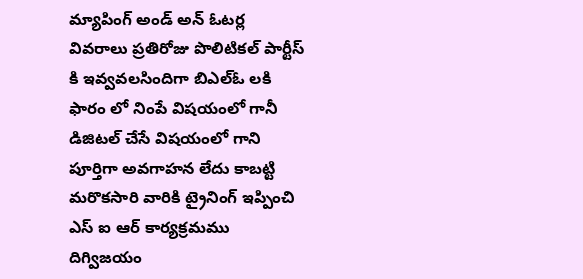మ్యాపింగ్ అండ్ అన్ ఓటర్ల వివరాలు ప్రతిరోజు పొలిటికల్ పార్టీస్ కి ఇవ్వవలసిందిగా బిఎల్ఓ లకి ఫారం లో నింపే విషయంలో గానీ డిజిటల్ చేసే విషయంలో గాని పూర్తిగా అవగాహన లేదు కాబట్టి మరొకసారి వారికి ట్రైనింగ్ ఇప్పించి ఎస్ ఐ ఆర్ కార్యక్రమము దిగ్విజయం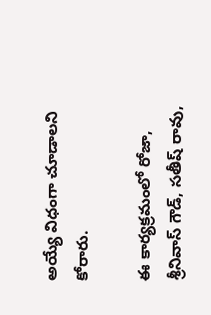అయ్యే విధంగా చూడాలని కోరారు.

ఈ కార్యక్రమంలో రోజా, శ్రీనివాస్ గౌడ్, సతీష్ రావు,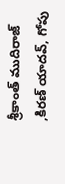శ్రీకాంత్ ముదిరాజ్ ,కిరణ్ యాదవ్, గోపు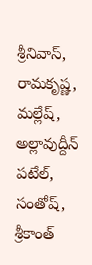శ్రీనివాస్, రామకృష్ణ, మల్లేష్, అల్లావుద్దీన్ పటేల్, సంతోష్, శ్రీకాంత్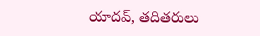యాదవ్, తదితరులు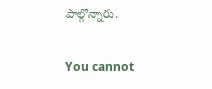పాల్గొన్నారు.

You cannot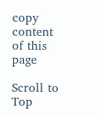copy content of this page

Scroll to Top